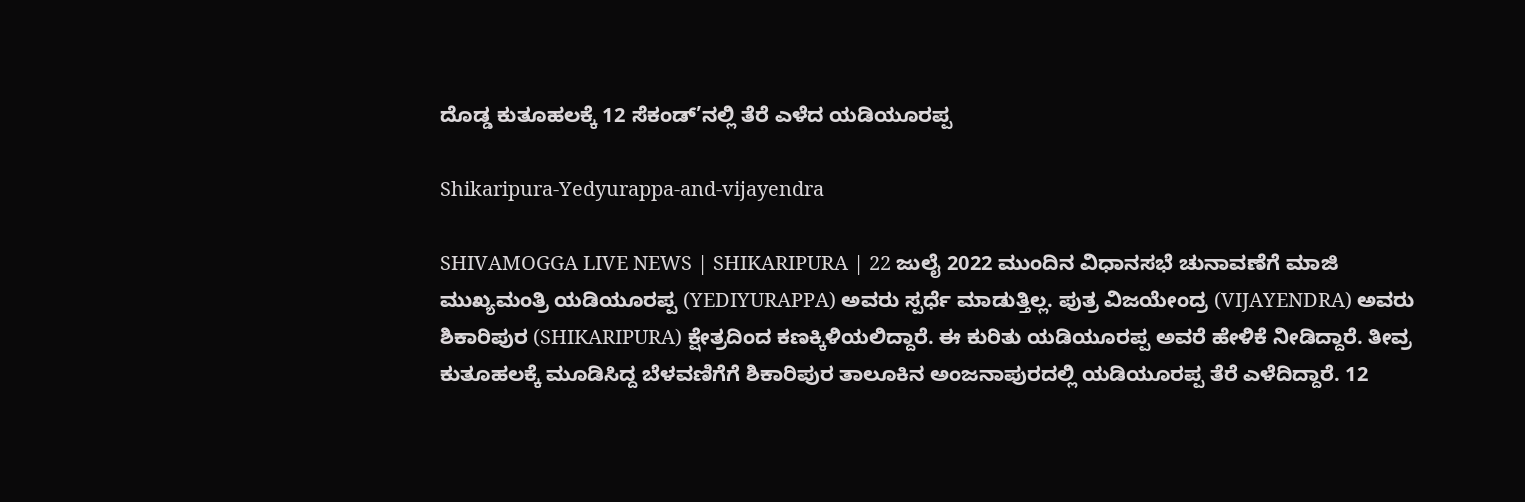ದೊಡ್ಡ ಕುತೂಹಲಕ್ಕೆ 12 ಸೆಕಂಡ್’ನಲ್ಲಿ ತೆರೆ ಎಳೆದ ಯಡಿಯೂರಪ್ಪ

Shikaripura-Yedyurappa-and-vijayendra

SHIVAMOGGA LIVE NEWS | SHIKARIPURA | 22 ಜುಲೈ 2022 ಮುಂದಿನ ವಿಧಾನಸಭೆ ಚುನಾವಣೆಗೆ ಮಾಜಿ ಮುಖ್ಯಮಂತ್ರಿ ಯಡಿಯೂರಪ್ಪ (YEDIYURAPPA) ಅವರು ಸ್ಪರ್ಧೆ ಮಾಡುತ್ತಿಲ್ಲ. ಪುತ್ರ ವಿಜಯೇಂದ್ರ (VIJAYENDRA) ಅವರು ಶಿಕಾರಿಪುರ (SHIKARIPURA) ಕ್ಷೇತ್ರದಿಂದ ಕಣಕ್ಕಿಳಿಯಲಿದ್ದಾರೆ. ಈ ಕುರಿತು ಯಡಿಯೂರಪ್ಪ ಅವರೆ ಹೇಳಿಕೆ ನೀಡಿದ್ದಾರೆ. ತೀವ್ರ ಕುತೂಹಲಕ್ಕೆ ಮೂಡಿಸಿದ್ದ ಬೆಳವಣಿಗೆಗೆ ಶಿಕಾರಿಪುರ ತಾಲೂಕಿನ ಅಂಜನಾಪುರದಲ್ಲಿ ಯಡಿಯೂರಪ್ಪ ತೆರೆ ಎಳೆದಿದ್ದಾರೆ. 12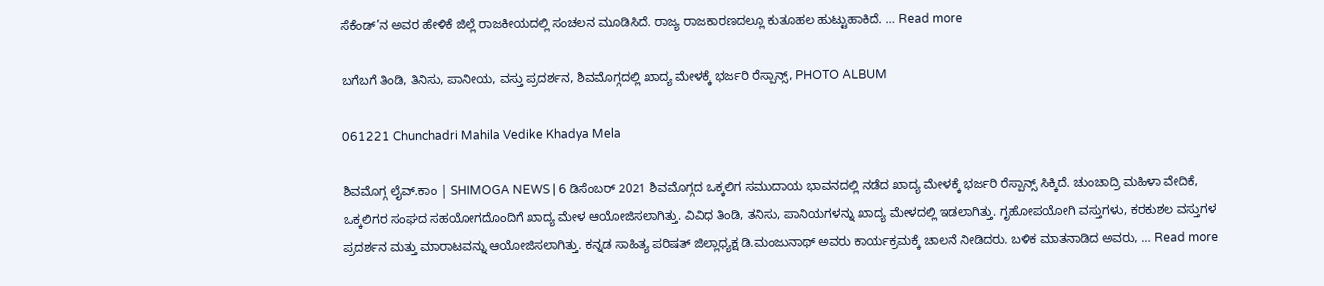ಸೆಕೆಂಡ್’ನ ಅವರ ಹೇಳಿಕೆ ಜಿಲ್ಲೆ ರಾಜಕೀಯದಲ್ಲಿ ಸಂಚಲನ ಮೂಡಿಸಿದೆ. ರಾಜ್ಯ ರಾಜಕಾರಣದಲ್ಲೂ ಕುತೂಹಲ ಹುಟ್ಟುಹಾಕಿದೆ. … Read more

ಬಗೆಬಗೆ ತಿಂಡಿ, ತಿನಿಸು, ಪಾನೀಯ, ವಸ್ತು ಪ್ರದರ್ಶನ, ಶಿವಮೊಗ್ಗದಲ್ಲಿ ಖಾದ್ಯ ಮೇಳಕ್ಕೆ ಭರ್ಜರಿ ರೆಸ್ಪಾನ್ಸ್, PHOTO ALBUM

061221 Chunchadri Mahila Vedike Khadya Mela

ಶಿವಮೊಗ್ಗ ಲೈವ್.ಕಾಂ | SHIMOGA NEWS | 6 ಡಿಸೆಂಬರ್ 2021 ಶಿವಮೊಗ್ಗದ ಒಕ್ಕಲಿಗ ಸಮುದಾಯ ಭಾವನದಲ್ಲಿ ನಡೆದ ಖಾದ್ಯ ಮೇಳಕ್ಕೆ ಭರ್ಜರಿ ರೆಸ್ಪಾನ್ಸ್ ಸಿಕ್ಕಿದೆ. ಚುಂಚಾದ್ರಿ ಮಹಿಳಾ ವೇದಿಕೆ, ಒಕ್ಕಲಿಗರ ಸಂಘದ ಸಹಯೋಗದೊಂದಿಗೆ ಖಾದ್ಯ ಮೇಳ ಆಯೋಜಿಸಲಾಗಿತ್ತು. ವಿವಿಧ ತಿಂಡಿ, ತನಿಸು, ಪಾನಿಯಗಳನ್ನು ಖಾದ್ಯ ಮೇಳದಲ್ಲಿ ಇಡಲಾಗಿತ್ತು. ಗೃಹೋಪಯೋಗಿ ವಸ್ತುಗಳು, ಕರಕುಶಲ ವಸ್ತುಗಳ ಪ್ರದರ್ಶನ ಮತ್ತು ಮಾರಾಟವನ್ನು ಆಯೋಜಿಸಲಾಗಿತ್ತು. ಕನ್ನಡ ಸಾಹಿತ್ಯ ಪರಿಷತ್ ಜಿಲ್ಲಾಧ್ಯಕ್ಷ ಡಿ.ಮಂಜುನಾಥ್ ಅವರು ಕಾರ್ಯಕ್ರಮಕ್ಕೆ ಚಾಲನೆ ನೀಡಿದರು. ಬಳಿಕ ಮಾತನಾಡಿದ ಅವರು, … Read more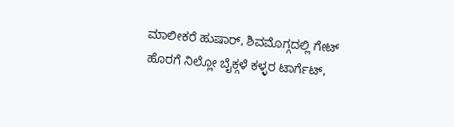ಮಾಲೀಕರೆ ಹುಷಾರ್, ಶಿವಮೊಗ್ಗದಲ್ಲಿ ಗೇಟ್ ಹೊರಗೆ ನಿಲ್ಲೋ ಬೈಕ್ಗಳೆ ಕಳ್ಳರ ಟಾರ್ಗೆಟ್,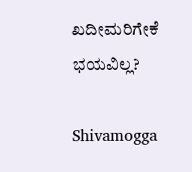ಖದೀಮರಿಗೇಕೆ ಭಯವಿಲ್ಲ?

Shivamogga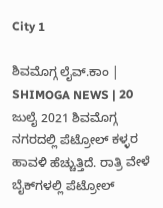City 1

ಶಿವಮೊಗ್ಗ ಲೈವ್.ಕಾಂ | SHIMOGA NEWS | 20 ಜುಲೈ 2021 ಶಿವಮೊಗ್ಗ ನಗರದಲ್ಲಿ ಪೆಟ್ರೋಲ್ ಕಳ್ಳರ ಹಾವಳಿ ಹೆಚ್ಚುತ್ತಿದೆ. ರಾತ್ರಿ ವೇಳೆ ಬೈಕ್‍ಗಳಲ್ಲಿ ಪೆಟ್ರೋಲ್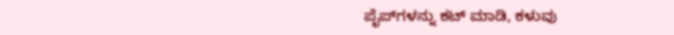ಪೈಪ್‍ಗಳನ್ನು ಕಟ್ ಮಾಡಿ, ಕಳುವು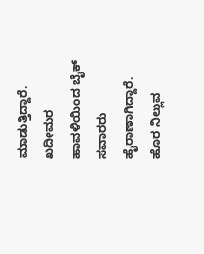ಮಾಡುತ್ತಿದ್ದಾರೆ. ಖದೀಮರ ಹಾವಳಿಯಿಂದ ಬೈಕ್ ಸವಾರರು ಹೈರಾಣಾಗಿದ್ದಾರೆ. ಹೊರ ನಿಲ್ಲುವ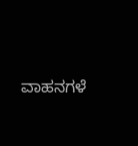ವಾಹನಗಳೆ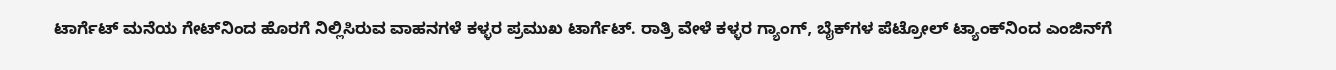ಟಾರ್ಗೆಟ್ ಮನೆಯ ಗೇಟ್‍ನಿಂದ ಹೊರಗೆ ನಿಲ್ಲಿಸಿರುವ ವಾಹನಗಳೆ ಕಳ್ಳರ ಪ್ರಮುಖ ಟಾರ್ಗೆಟ್‍. ರಾತ್ರಿ ವೇಳೆ ಕಳ್ಳರ ಗ್ಯಾಂಗ್, ಬೈಕ್‍ಗಳ ಪೆಟ್ರೋಲ್ ಟ್ಯಾಂಕ್‍ನಿಂದ ಎಂಜಿನ್‍ಗೆ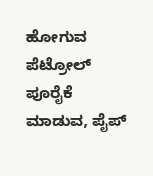ಹೋಗುವ ಪೆಟ್ರೋಲ್ ಪೂರೈಕೆ ಮಾಡುವ, ಪೈಪ್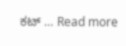ಕಟ್ … Read more